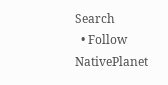Search
  • Follow NativePlanet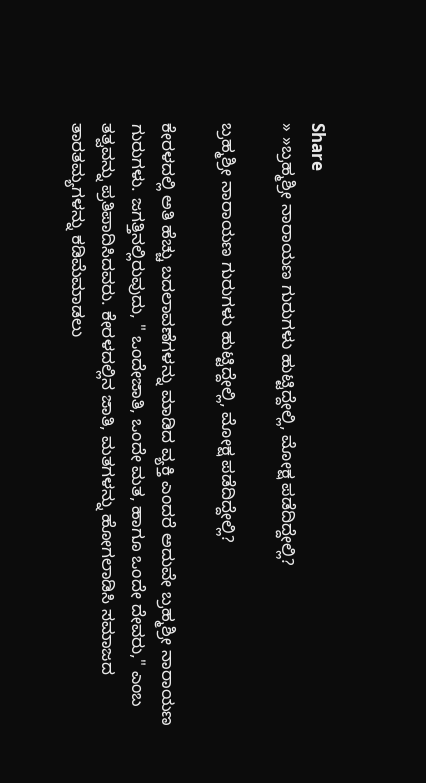Share
» »ಬ್ರಹ್ಮಶ್ರೀ ನಾರಾಯಣ ಗುರುಗಳು ಹುಟ್ಟಿದ್ದೇಲ್ಲಿ, ಮೋಕ್ಷ ಪಡೆದಿದ್ದೇಲ್ಲಿ?

ಬ್ರಹ್ಮಶ್ರೀ ನಾರಾಯಣ ಗುರುಗಳು ಹುಟ್ಟಿದ್ದೇಲ್ಲಿ, ಮೋಕ್ಷ ಪಡೆದಿದ್ದೇಲ್ಲಿ?

ಕೇರಳದಲ್ಲಿ ಅತಿ ಹೆಚ್ಚು ಬದಲಾವಣೆಗಳನ್ನು ಮಾಡಿದ ವ್ಯಕ್ತಿ ಎಂದರೆ ಅದುವೇ ಬ್ರಹ್ಮಶ್ರೀ ನಾರಾಯಣ ಗುರುಗಳು. ಜಗತ್ತಿನಲ್ಲಿರುವುದು, " ಒಂದೇಜಾತಿ, ಒಂದೇ ಮತ, ಹಾಗೂ ಒಂದೇ ದೇವರು," ಎಂಬ ತತ್ವವನ್ನು ಪ್ರತಿಪಾದಿಸಿದವರು. ಕೇರಳದಲ್ಲಿನ ಜಾತಿ, ಮತಗಳನ್ನು ಹೋಗಲಾಡಿಸಿ ಸಮಾಜದ ತಾರತಮ್ಯಗಳನ್ನು ಕಡಿಮೆಮಾಡಲು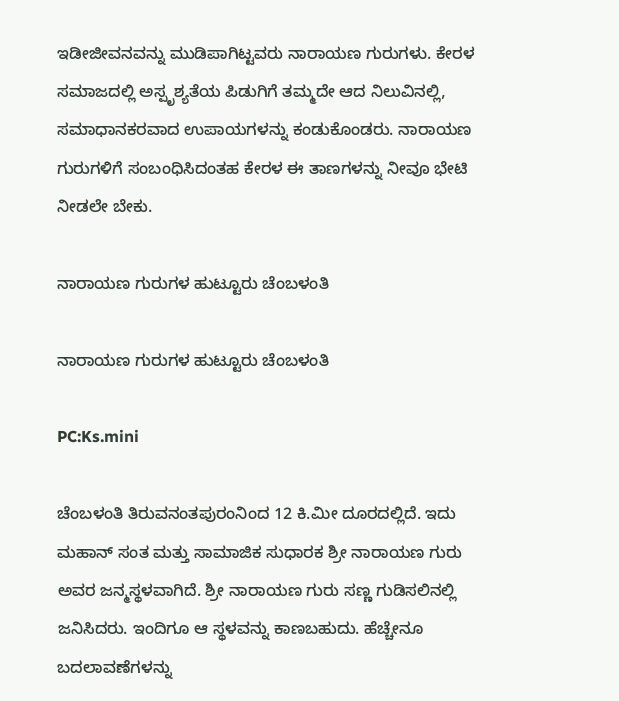ಇಡೀಜೀವನವನ್ನು ಮುಡಿಪಾಗಿಟ್ಟವರು ನಾರಾಯಣ ಗುರುಗಳು. ಕೇರಳ ಸಮಾಜದಲ್ಲಿ ಅಸ್ಪೃಶ್ಯತೆಯ ಪಿಡುಗಿಗೆ ತಮ್ಮದೇ ಆದ ನಿಲುವಿನಲ್ಲಿ, ಸಮಾಧಾನಕರವಾದ ಉಪಾಯಗಳನ್ನು ಕಂಡುಕೊಂಡರು. ನಾರಾಯಣ ಗುರುಗಳಿಗೆ ಸಂಬಂಧಿಸಿದಂತಹ ಕೇರಳ ಈ ತಾಣಗಳನ್ನು ನೀವೂ ಭೇಟಿ ನೀಡಲೇ ಬೇಕು.

ನಾರಾಯಣ ಗುರುಗಳ ಹುಟ್ಟೂರು ಚೆಂಬಳಂತಿ

ನಾರಾಯಣ ಗುರುಗಳ ಹುಟ್ಟೂರು ಚೆಂಬಳಂತಿ

PC:Ks.mini

ಚೆಂಬಳಂತಿ ತಿರುವನಂತಪುರಂನಿಂದ 12 ಕಿ.ಮೀ ದೂರದಲ್ಲಿದೆ. ಇದು ಮಹಾನ್ ಸಂತ ಮತ್ತು ಸಾಮಾಜಿಕ ಸುಧಾರಕ ಶ್ರೀ ನಾರಾಯಣ ಗುರು ಅವರ ಜನ್ಮಸ್ಥಳವಾಗಿದೆ. ಶ್ರೀ ನಾರಾಯಣ ಗುರು ಸಣ್ಣ ಗುಡಿಸಲಿನಲ್ಲಿ ಜನಿಸಿದರು. ಇಂದಿಗೂ ಆ ಸ್ಥಳವನ್ನು ಕಾಣಬಹುದು. ಹೆಚ್ಚೇನೂ ಬದಲಾವಣೆಗಳನ್ನು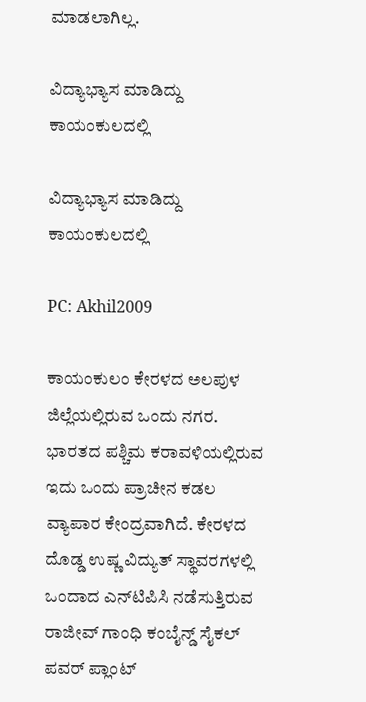ಮಾಡಲಾಗಿಲ್ಲ.

ವಿದ್ಯಾಭ್ಯಾಸ ಮಾಡಿದ್ದು ಕಾಯಂಕುಲದಲ್ಲಿ

ವಿದ್ಯಾಭ್ಯಾಸ ಮಾಡಿದ್ದು ಕಾಯಂಕುಲದಲ್ಲಿ

PC: Akhil2009

ಕಾಯಂಕುಲಂ ಕೇರಳದ ಅಲಪುಳ ಜಿಲ್ಲೆಯಲ್ಲಿರುವ ಒಂದು ನಗರ. ಭಾರತದ ಪಶ್ಚಿಮ ಕರಾವಳಿಯಲ್ಲಿರುವ ಇದು ಒಂದು ಪ್ರಾಚೀನ ಕಡಲ ವ್ಯಾಪಾರ ಕೇಂದ್ರವಾಗಿದೆ. ಕೇರಳದ ದೊಡ್ಡ ಉಷ್ಣ ವಿದ್ಯುತ್ ಸ್ಥಾವರಗಳಲ್ಲಿ ಒಂದಾದ ಎನ್‌ಟಿಪಿಸಿ ನಡೆಸುತ್ತಿರುವ ರಾಜೀವ್ ಗಾಂಧಿ ಕಂಬೈನ್ಡ್ ಸೈಕಲ್ ಪವರ್ ಪ್ಲಾಂಟ್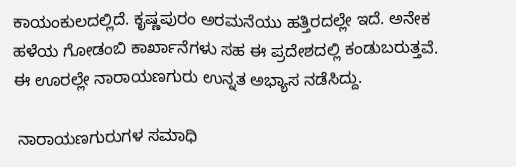ಕಾಯಂಕುಲದಲ್ಲಿದೆ. ಕೃಷ್ಣಪುರಂ ಅರಮನೆಯು ಹತ್ತಿರದಲ್ಲೇ ಇದೆ. ಅನೇಕ ಹಳೆಯ ಗೋಡಂಬಿ ಕಾರ್ಖಾನೆಗಳು ಸಹ ಈ ಪ್ರದೇಶದಲ್ಲಿ ಕಂಡುಬರುತ್ತವೆ. ಈ ಊರಲ್ಲೇ ನಾರಾಯಣಗುರು ಉನ್ನತ ಅಭ್ಯಾಸ ನಡೆಸಿದ್ದು.

 ನಾರಾಯಣಗುರುಗಳ ಸಮಾಧಿ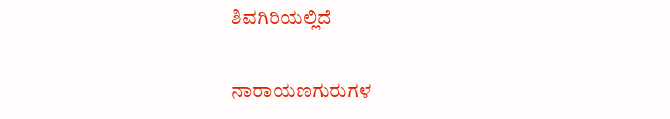ಶಿವಗಿರಿಯಲ್ಲಿದೆ

ನಾರಾಯಣಗುರುಗಳ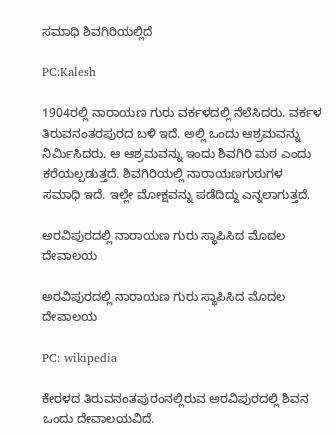ಸಮಾಧಿ ಶಿವಗಿರಿಯಲ್ಲಿದೆ

PC:Kalesh

1904ರಲ್ಲಿ ನಾರಾಯಣ ಗುರು ವರ್ಕಳದಲ್ಲಿ ನೆಲೆಸಿದರು. ವರ್ಕಳ ತಿರುವನಂತರಪುರದ ಬಳಿ ಇದೆ. ಅಲ್ಲಿ ಒಂದು ಆಶ್ರಮವನ್ನು ನಿರ್ಮಿಸಿದರು. ಆ ಆಶ್ರಮವನ್ನು ಇಂದು ಶಿವಗಿರಿ ಮಠ ಎಂದು ಕರೆಯಲ್ಪಡುತ್ತದೆ. ಶಿವಗಿರಿಯಲ್ಲಿ ನಾರಾಯಣಗುರುಗಳ ಸಮಾಧಿ ಇದೆ. ಇಲ್ಲೇ ಮೋಕ್ಷವನ್ನು ಪಡೆದಿದ್ದು ಎನ್ನಲಾಗುತ್ತದೆ.

ಅರವಿಪುರದಲ್ಲಿ ನಾರಾಯಣ ಗುರು ಸ್ಥಾಪಿಸಿದ ಮೊದಲ ದೇವಾಲಯ

ಅರವಿಪುರದಲ್ಲಿ ನಾರಾಯಣ ಗುರು ಸ್ಥಾಪಿಸಿದ ಮೊದಲ ದೇವಾಲಯ

PC: wikipedia

ಕೇರಳದ ತಿರುವನಂತಪುರಂನಲ್ಲಿರುವ ಅರವಿಪುರದಲ್ಲಿ ಶಿವನ ಒಂದು ದೇವಾಲಯವಿದೆ.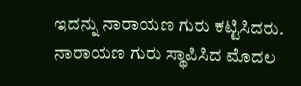ಇದನ್ನು ನಾರಾಯಣ ಗುರು ಕಟ್ಟಿಸಿದರು. ನಾರಾಯಣ ಗುರು ಸ್ಥಾಪಿಸಿದ ಮೊದಲ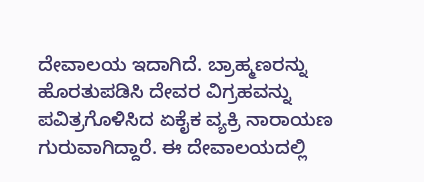ದೇವಾಲಯ ಇದಾಗಿದೆ. ಬ್ರಾಹ್ಮಣರನ್ನು ಹೊರತುಪಡಿಸಿ ದೇವರ ವಿಗ್ರಹವನ್ನು ಪವಿತ್ರಗೊಳಿಸಿದ ಏಕೈಕ ವ್ಯಕ್ರಿ ನಾರಾಯಣ ಗುರುವಾಗಿದ್ದಾರೆ. ಈ ದೇವಾಲಯದಲ್ಲಿ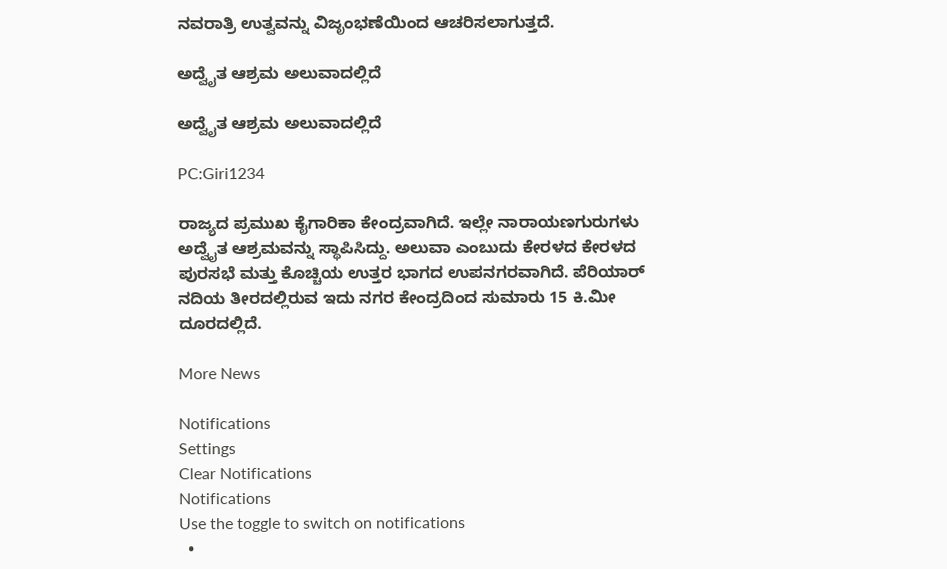ನವರಾತ್ರಿ ಉತ್ವವನ್ನು ವಿಜೃಂಭಣೆಯಿಂದ ಆಚರಿಸಲಾಗುತ್ತದೆ.

ಅದ್ವೈತ ಆಶ್ರಮ ಅಲುವಾದಲ್ಲಿದೆ

ಅದ್ವೈತ ಆಶ್ರಮ ಅಲುವಾದಲ್ಲಿದೆ

PC:Giri1234

ರಾಜ್ಯದ ಪ್ರಮುಖ ಕೈಗಾರಿಕಾ ಕೇಂದ್ರವಾಗಿದೆ. ಇಲ್ಲೇ ನಾರಾಯಣಗುರುಗಳು ಅದ್ವೈತ ಆಶ್ರಮವನ್ನು ಸ್ಥಾಪಿಸಿದ್ದು. ಅಲುವಾ ಎಂಬುದು ಕೇರಳದ ಕೇರಳದ ಪುರಸಭೆ ಮತ್ತು ಕೊಚ್ಚಿಯ ಉತ್ತರ ಭಾಗದ ಉಪನಗರವಾಗಿದೆ. ಪೆರಿಯಾರ್ ನದಿಯ ತೀರದಲ್ಲಿರುವ ಇದು ನಗರ ಕೇಂದ್ರದಿಂದ ಸುಮಾರು 15 ಕಿ.ಮೀ ದೂರದಲ್ಲಿದೆ.

More News

Notifications
Settings
Clear Notifications
Notifications
Use the toggle to switch on notifications
  •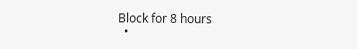Block for 8 hours
  •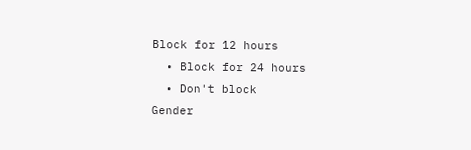Block for 12 hours
  • Block for 24 hours
  • Don't block
Gender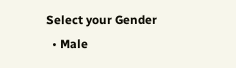Select your Gender
  • Male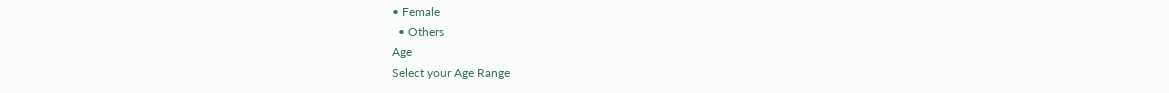• Female
  • Others
Age
Select your Age Range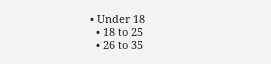• Under 18
  • 18 to 25
  • 26 to 35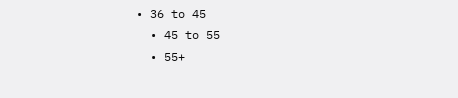• 36 to 45
  • 45 to 55
  • 55+